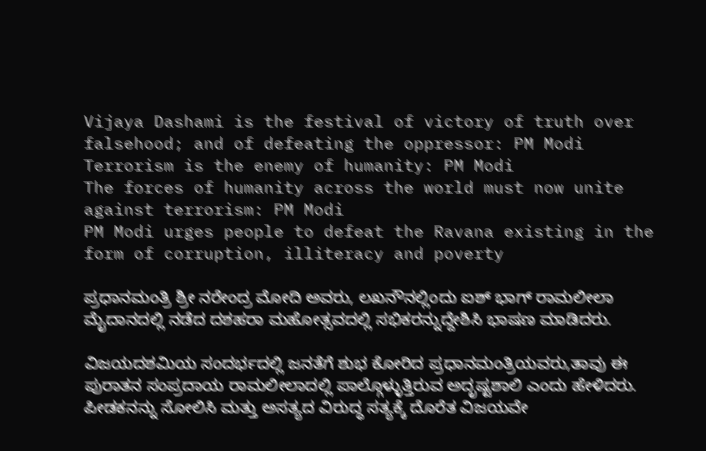Vijaya Dashami is the festival of victory of truth over falsehood; and of defeating the oppressor: PM Modi
Terrorism is the enemy of humanity: PM Modi
The forces of humanity across the world must now unite against terrorism: PM Modi
PM Modi urges people to defeat the Ravana existing in the form of corruption, illiteracy and poverty

ಪ್ರಧಾನಮಂತ್ರಿ ಶ್ರೀ ನರೇಂದ್ರ ಮೋದಿ ಅವರು, ಲಖನೌನಲ್ಲಿಂದು ಐಶ್ ಭಾಗ್ ರಾಮಲೀಲಾ ಮೈದಾನದಲ್ಲಿ ನಡೆದ ದಶಹರಾ ಮಹೋತ್ಸವದಲ್ಲಿ ಸಭಿಕರನ್ನುದ್ದೇಶಿಸಿ ಭಾಷಣ ಮಾಡಿದರು.

ವಿಜಯದಶಮಿಯ ಸಂದರ್ಭದಲ್ಲಿ ಜನತೆಗೆ ಶುಭ ಕೋರಿದ ಪ್ರಧಾನಮಂತ್ರಿಯವರು,ತಾವು ಈ ಪುರಾತನ ಸಂಪ್ರದಾಯ ರಾಮಲೀಲಾದಲ್ಲಿ ಪಾಲ್ಗೊಳ್ಳುತ್ತಿರುವ ಅದೃಷ್ಟಶಾಲಿ ಎಂದು ಹೇಳಿದರು. ಪೀಡಕನನ್ನು ಸೋಲಿಸಿ ಮತ್ತು ಅಸತ್ಯದ ವಿರುದ್ಧ ಸತ್ಯಕ್ಕೆ ದೊರೆತ ವಿಜಯವೇ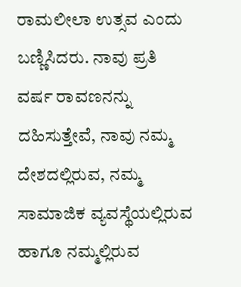ರಾಮಲೀಲಾ ಉತ್ಸವ ಎಂದು ಬಣ್ಣಿಸಿದರು. ನಾವು ಪ್ರತಿ ವರ್ಷ ರಾವಣನನ್ನು ದಹಿಸುತ್ತೇವೆ, ನಾವು ನಮ್ಮ ದೇಶದಲ್ಲಿರುವ, ನಮ್ಮ ಸಾಮಾಜಿಕ ವ್ಯವಸ್ಥೆಯಲ್ಲಿರುವ ಹಾಗೂ ನಮ್ಮಲ್ಲಿರುವ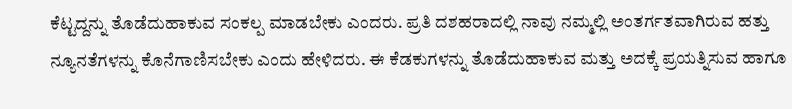ಕೆಟ್ಟದ್ದನ್ನು ತೊಡೆದುಹಾಕುವ ಸಂಕಲ್ಪ ಮಾಡಬೇಕು ಎಂದರು. ಪ್ರತಿ ದಶಹರಾದಲ್ಲಿ ನಾವು ನಮ್ಮಲ್ಲಿ ಅಂತರ್ಗತವಾಗಿರುವ ಹತ್ತು ನ್ಯೂನತೆಗಳನ್ನು ಕೊನೆಗಾಣಿಸಬೇಕು ಎಂದು ಹೇಳಿದರು. ಈ ಕೆಡಕುಗಳನ್ನು ತೊಡೆದುಹಾಕುವ ಮತ್ತು ಅದಕ್ಕೆ ಪ್ರಯತ್ನಿಸುವ ಹಾಗೂ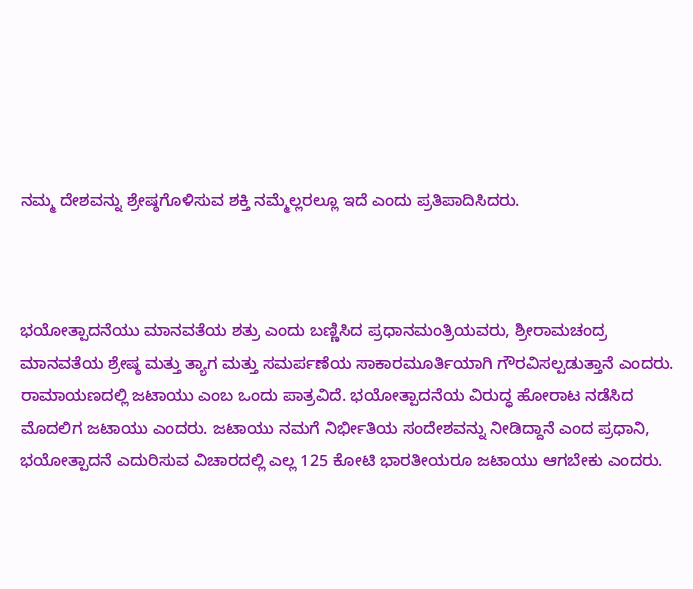ನಮ್ಮ ದೇಶವನ್ನು ಶ್ರೇಷ್ಠಗೊಳಿಸುವ ಶಕ್ತಿ ನಮ್ಮೆಲ್ಲರಲ್ಲೂ ಇದೆ ಎಂದು ಪ್ರತಿಪಾದಿಸಿದರು.



ಭಯೋತ್ಪಾದನೆಯು ಮಾನವತೆಯ ಶತ್ರು ಎಂದು ಬಣ್ಣಿಸಿದ ಪ್ರಧಾನಮಂತ್ರಿಯವರು, ಶ್ರೀರಾಮಚಂದ್ರ ಮಾನವತೆಯ ಶ್ರೇಷ್ಠ ಮತ್ತು ತ್ಯಾಗ ಮತ್ತು ಸಮರ್ಪಣೆಯ ಸಾಕಾರಮೂರ್ತಿಯಾಗಿ ಗೌರವಿಸಲ್ಪಡುತ್ತಾನೆ ಎಂದರು. ರಾಮಾಯಣದಲ್ಲಿ ಜಟಾಯು ಎಂಬ ಒಂದು ಪಾತ್ರವಿದೆ. ಭಯೋತ್ಪಾದನೆಯ ವಿರುದ್ಧ ಹೋರಾಟ ನಡೆಸಿದ ಮೊದಲಿಗ ಜಟಾಯು ಎಂದರು. ಜಟಾಯು ನಮಗೆ ನಿರ್ಭೀತಿಯ ಸಂದೇಶವನ್ನು ನೀಡಿದ್ದಾನೆ ಎಂದ ಪ್ರಧಾನಿ, ಭಯೋತ್ಪಾದನೆ ಎದುರಿಸುವ ವಿಚಾರದಲ್ಲಿ ಎಲ್ಲ 125 ಕೋಟಿ ಭಾರತೀಯರೂ ಜಟಾಯು ಆಗಬೇಕು ಎಂದರು.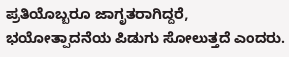ಪ್ರತಿಯೊಬ್ಬರೂ ಜಾಗೃತರಾಗಿದ್ದರೆ, ಭಯೋತ್ಪಾದನೆಯ ಪಿಡುಗು ಸೋಲುತ್ತದೆ ಎಂದರು.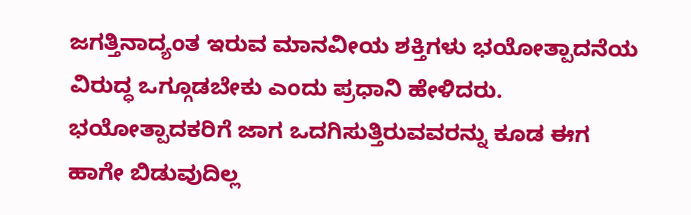ಜಗತ್ತಿನಾದ್ಯಂತ ಇರುವ ಮಾನವೀಯ ಶಕ್ತಿಗಳು ಭಯೋತ್ಪಾದನೆಯ ವಿರುದ್ಧ ಒಗ್ಗೂಡಬೇಕು ಎಂದು ಪ್ರಧಾನಿ ಹೇಳಿದರು. ಭಯೋತ್ಪಾದಕರಿಗೆ ಜಾಗ ಒದಗಿಸುತ್ತಿರುವವರನ್ನು ಕೂಡ ಈಗ ಹಾಗೇ ಬಿಡುವುದಿಲ್ಲ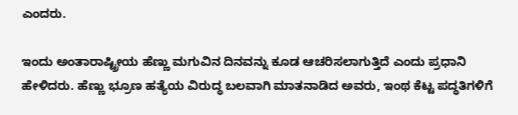ಎಂದರು.

ಇಂದು ಅಂತಾರಾಷ್ಟ್ರೀಯ ಹೆಣ್ಣು ಮಗುವಿನ ದಿನವನ್ನು ಕೂಡ ಆಚರಿಸಲಾಗುತ್ತಿದೆ ಎಂದು ಪ್ರಧಾನಿ ಹೇಳಿದರು. ಹೆಣ್ಣು ಭ್ರೂಣ ಹತ್ಯೆಯ ವಿರುದ್ಧ ಬಲವಾಗಿ ಮಾತನಾಡಿದ ಅವರು, ಇಂಥ ಕೆಟ್ಟ ಪದ್ಧತಿಗಳಿಗೆ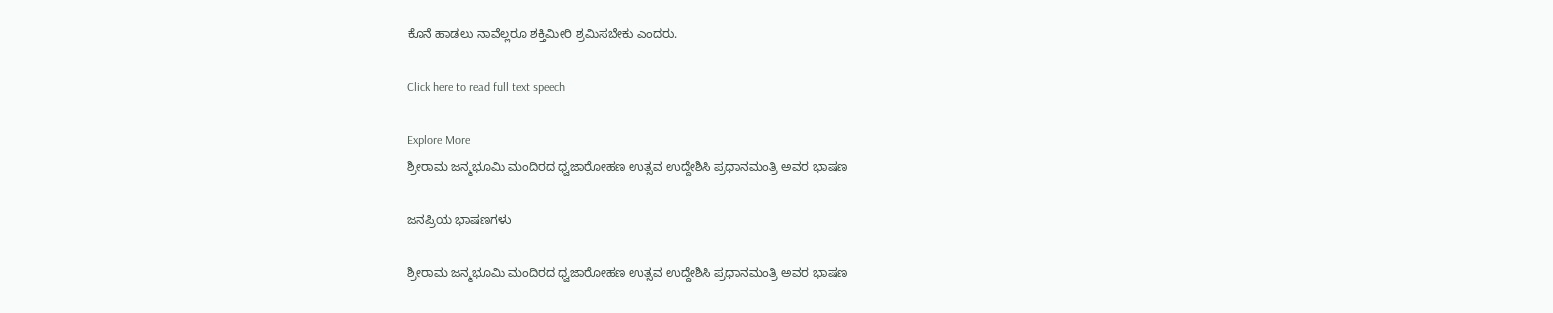ಕೊನೆ ಹಾಡಲು ನಾವೆಲ್ಲರೂ ಶಕ್ತಿಮೀರಿ ಶ್ರಮಿಸಬೇಕು ಎಂದರು.

Click here to read full text speech

Explore More
ಶ್ರೀರಾಮ ಜನ್ಮಭೂಮಿ ಮಂದಿರದ ಧ್ವಜಾರೋಹಣ ಉತ್ಸವ ಉದ್ದೇಶಿಸಿ ಪ್ರಧಾನಮಂತ್ರಿ ಅವರ ಭಾಷಣ

ಜನಪ್ರಿಯ ಭಾಷಣಗಳು

ಶ್ರೀರಾಮ ಜನ್ಮಭೂಮಿ ಮಂದಿರದ ಧ್ವಜಾರೋಹಣ ಉತ್ಸವ ಉದ್ದೇಶಿಸಿ ಪ್ರಧಾನಮಂತ್ರಿ ಅವರ ಭಾಷಣ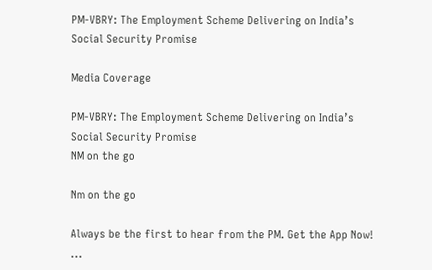PM-VBRY: The Employment Scheme Delivering on India’s Social Security Promise

Media Coverage

PM-VBRY: The Employment Scheme Delivering on India’s Social Security Promise
NM on the go

Nm on the go

Always be the first to hear from the PM. Get the App Now!
...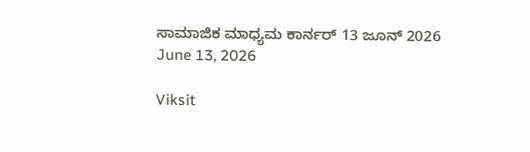ಸಾಮಾಜಿಕ ಮಾಧ್ಯಮ ಕಾರ್ನರ್ 13 ಜೂನ್ 2026
June 13, 2026

Viksit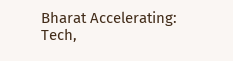Bharat Accelerating: Tech,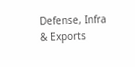Defense, Infra & Exports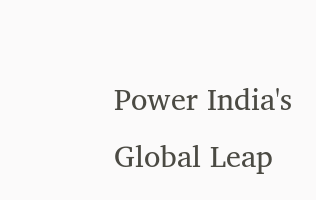Power India's Global Leap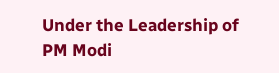Under the Leadership of PM Modi